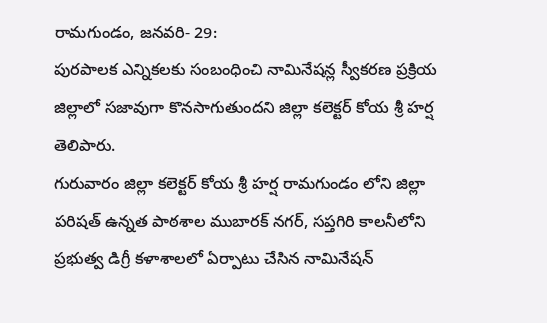రామగుండం, జనవరి- 29:
పురపాలక ఎన్నికలకు సంబంధించి నామినేషన్ల స్వీకరణ ప్రక్రియ జిల్లాలో సజావుగా కొనసాగుతుందని జిల్లా కలెక్టర్ కోయ శ్రీ హర్ష తెలిపారు.
గురువారం జిల్లా కలెక్టర్ కోయ శ్రీ హర్ష రామగుండం లోని జిల్లా పరిషత్ ఉన్నత పాఠశాల ముబారక్ నగర్, సప్తగిరి కాలనీలోని ప్రభుత్వ డిగ్రీ కళాశాలలో ఏర్పాటు చేసిన నామినేషన్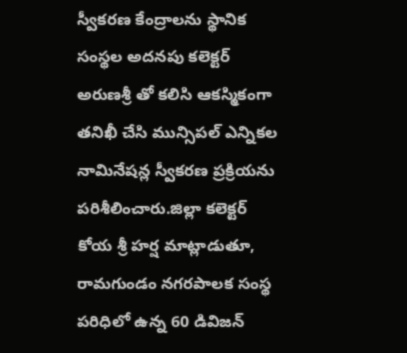స్వీకరణ కేంద్రాలను స్థానిక సంస్థల అదనపు కలెక్టర్ అరుణశ్రీ తో కలిసి ఆకస్మికంగా తనిఖీ చేసి మున్సిపల్ ఎన్నికల నామినేషన్ల స్వీకరణ ప్రక్రియను పరిశీలించారు.జిల్లా కలెక్టర్ కోయ శ్రీ హర్ష మాట్లాడుతూ, రామగుండం నగరపాలక సంస్థ పరిధిలో ఉన్న 60 డివిజన్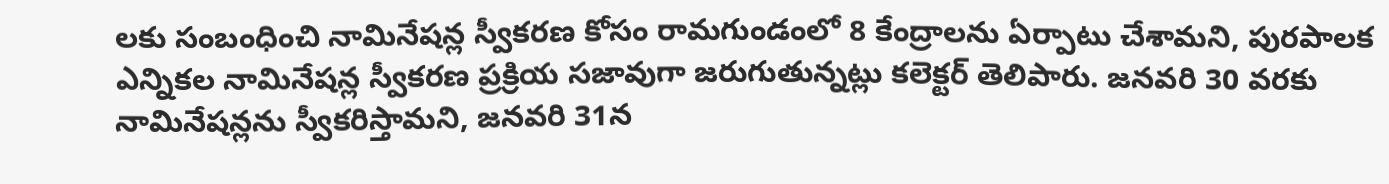లకు సంబంధించి నామినేషన్ల స్వీకరణ కోసం రామగుండంలో 8 కేంద్రాలను ఏర్పాటు చేశామని, పురపాలక ఎన్నికల నామినేషన్ల స్వీకరణ ప్రక్రియ సజావుగా జరుగుతున్నట్లు కలెక్టర్ తెలిపారు. జనవరి 30 వరకు నామినేషన్లను స్వీకరిస్తామని, జనవరి 31న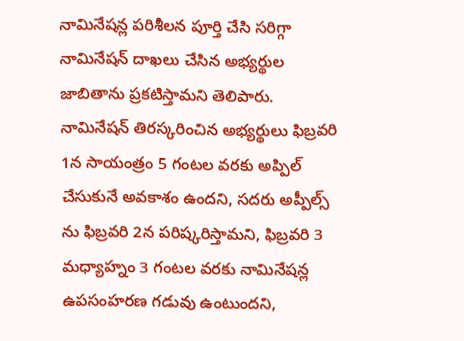నామినేషన్ల పరిశీలన పూర్తి చేసి సరిగ్గా నామినేషన్ దాఖలు చేసిన అభ్యర్థుల జాబితాను ప్రకటిస్తామని తెలిపారు. నామినేషన్ తిరస్కరించిన అభ్యర్థులు ఫిబ్రవరి 1న సాయంత్రం 5 గంటల వరకు అప్పిల్ చేసుకునే అవకాశం ఉందని, సదరు అప్పీల్స్ ను ఫిబ్రవరి 2న పరిష్కరిస్తామని, ఫిబ్రవరి 3 మధ్యాహ్నం 3 గంటల వరకు నామినేషన్ల ఉపసంహరణ గడువు ఉంటుందని,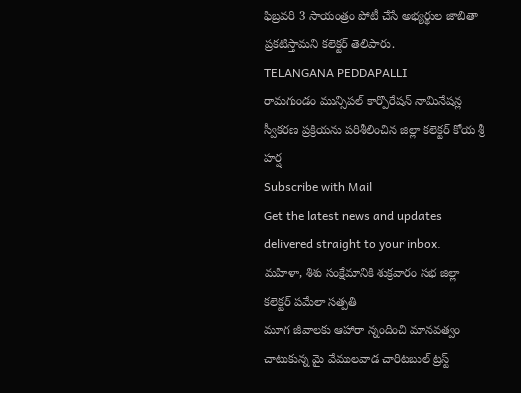ఫిబ్రవరి 3 సాయంత్రం పోటీ చేసే అభ్యర్థుల జాబితా ప్రకటిస్తామని కలెక్టర్ తెలిపారు.
TELANGANA PEDDAPALLI
రామగుండం మున్సిపల్ కార్పొరేషన్ నామినేషన్ల స్వీకరణ ప్రక్రియను పరిశీలించిన జిల్లా కలెక్టర్ కోయ శ్రీ హర్ష
Subscribe with Mail
Get the latest news and updates delivered straight to your inbox.
మహిళా, శిశు సంక్షేమానికి శుక్రవారం సభ జిల్లా కలెక్టర్ పమేలా సత్పతి
మూగ జీవాలకు ఆహారా న్నందించి మానవత్వం చాటుకున్న మై వేములవాడ చారిటబుల్ ట్రస్ట్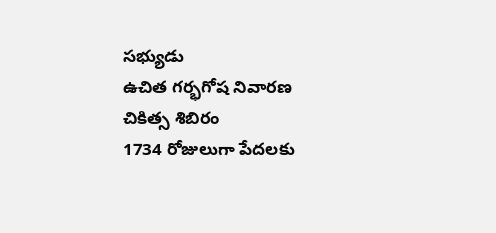సభ్యుడు
ఉచిత గర్భగోష నివారణ చికిత్స శిబిరం
1734 రోజులుగా పేదలకు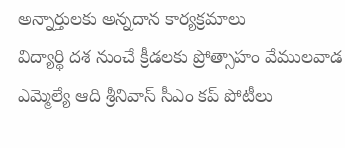అన్నార్తులకు అన్నదాన కార్యక్రమాలు
విద్యార్థి దశ నుంచే క్రీడలకు ప్రోత్సాహం వేములవాడ ఎమ్మెల్యే ఆది శ్రీనివాస్ సీఎం కప్ పోటీలు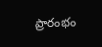ప్రారంభం